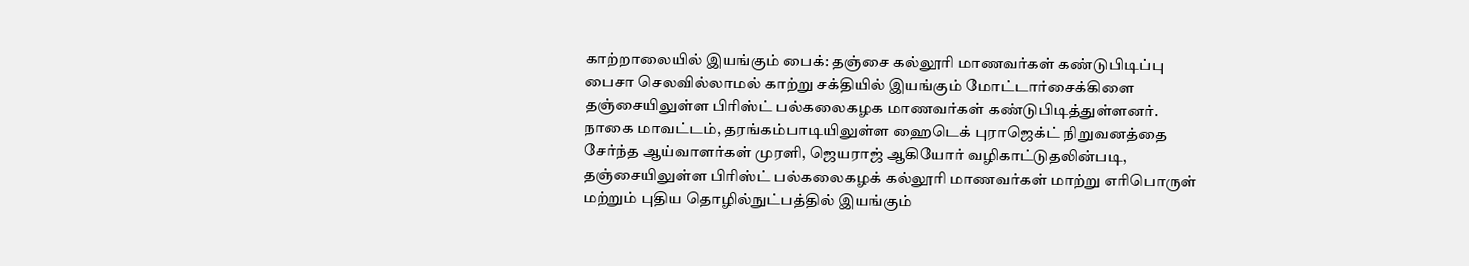காற்றாலையில் இயங்கும் பைக்: தஞ்சை கல்லூரி மாணவர்கள் கண்டுபிடிப்பு
பைசா செலவில்லாமல் காற்று சக்தியில் இயங்கும் மோட்டார்சைக்கிளை தஞ்சையிலுள்ள பிரிஸ்ட் பல்கலைகழக மாணவர்கள் கண்டுபிடித்துள்ளனர்.
நாகை மாவட்டம், தரங்கம்பாடியிலுள்ள ஹைடெக் புராஜெக்ட் நிறுவனத்தை சேர்ந்த ஆய்வாளர்கள் முரளி, ஜெயராஜ் ஆகியோர் வழிகாட்டுதலின்படி, தஞ்சையிலுள்ள பிரிஸ்ட் பல்கலைகழக் கல்லூரி மாணவர்கள் மாற்று எரிபொருள் மற்றும் புதிய தொழில்நுட்பத்தில் இயங்கும்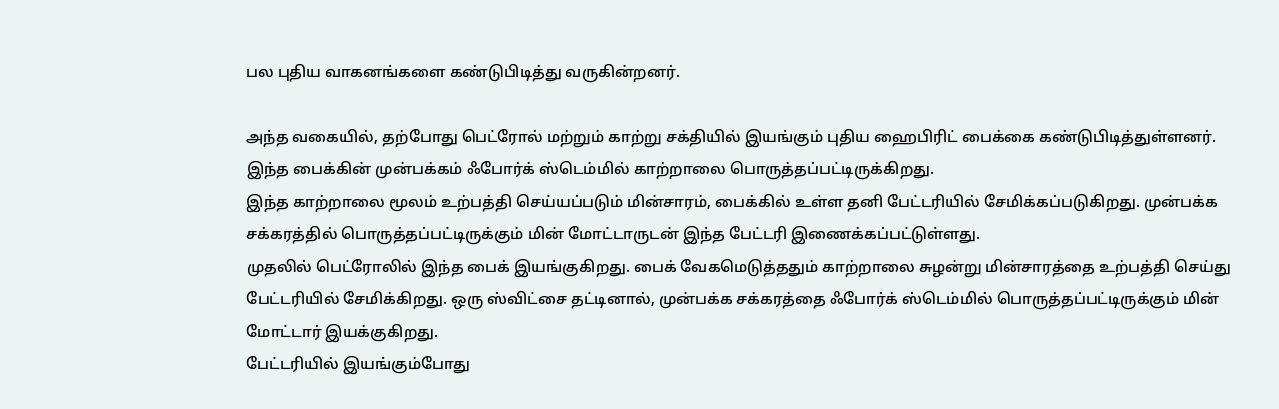பல புதிய வாகனங்களை கண்டுபிடித்து வருகின்றனர்.

அந்த வகையில், தற்போது பெட்ரோல் மற்றும் காற்று சக்தியில் இயங்கும் புதிய ஹைபிரிட் பைக்கை கண்டுபிடித்துள்ளனர். இந்த பைக்கின் முன்பக்கம் ஃபோர்க் ஸ்டெம்மில் காற்றாலை பொருத்தப்பட்டிருக்கிறது.
இந்த காற்றாலை மூலம் உற்பத்தி செய்யப்படும் மின்சாரம், பைக்கில் உள்ள தனி பேட்டரியில் சேமிக்கப்படுகிறது. முன்பக்க சக்கரத்தில் பொருத்தப்பட்டிருக்கும் மின் மோட்டாருடன் இந்த பேட்டரி இணைக்கப்பட்டுள்ளது.
முதலில் பெட்ரோலில் இந்த பைக் இயங்குகிறது. பைக் வேகமெடுத்ததும் காற்றாலை சுழன்று மின்சாரத்தை உற்பத்தி செய்து பேட்டரியில் சேமிக்கிறது. ஒரு ஸ்விட்சை தட்டினால், முன்பக்க சக்கரத்தை ஃபோர்க் ஸ்டெம்மில் பொருத்தப்பட்டிருக்கும் மின் மோட்டார் இயக்குகிறது.
பேட்டரியில் இயங்கும்போது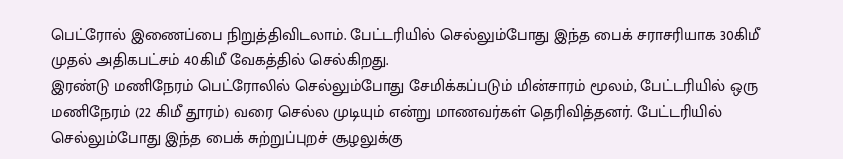பெட்ரோல் இணைப்பை நிறுத்திவிடலாம். பேட்டரியில் செல்லும்போது இந்த பைக் சராசரியாக 30கிமீ முதல் அதிகபட்சம் 40கிமீ வேகத்தில் செல்கிறது.
இரண்டு மணிநேரம் பெட்ரோலில் செல்லும்போது சேமிக்கப்படும் மின்சாரம் மூலம், பேட்டரியில் ஒரு மணிநேரம் (22 கிமீ தூரம்) வரை செல்ல முடியும் என்று மாணவர்கள் தெரிவித்தனர். பேட்டரியில் செல்லும்போது இந்த பைக் சுற்றுப்புறச் சூழலுக்கு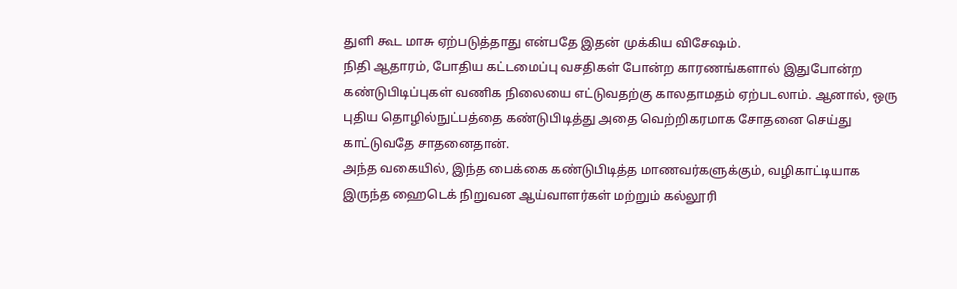துளி கூட மாசு ஏற்படுத்தாது என்பதே இதன் முக்கிய விசேஷம்.
நிதி ஆதாரம், போதிய கட்டமைப்பு வசதிகள் போன்ற காரணங்களால் இதுபோன்ற கண்டுபிடிப்புகள் வணிக நிலையை எட்டுவதற்கு காலதாமதம் ஏற்படலாம். ஆனால், ஒரு புதிய தொழில்நுட்பத்தை கண்டுபிடித்து அதை வெற்றிகரமாக சோதனை செய்து காட்டுவதே சாதனைதான்.
அந்த வகையில், இந்த பைக்கை கண்டுபிடித்த மாணவர்களுக்கும், வழிகாட்டியாக இருந்த ஹைடெக் நிறுவன ஆய்வாளர்கள் மற்றும் கல்லூரி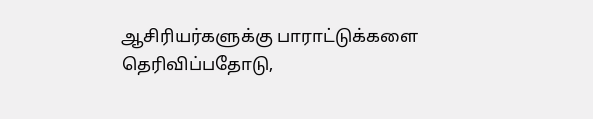ஆசிரியர்களுக்கு பாராட்டுக்களை தெரிவிப்பதோடு,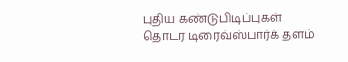புதிய கண்டுபிடிப்புகள் தொடர டிரைவ்ஸ்பார்க் தளம்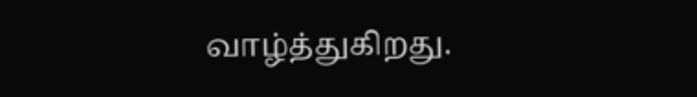வாழ்த்துகிறது.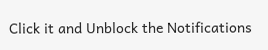Click it and Unblock the Notifications